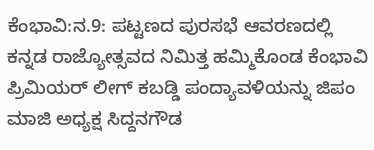ಕೆಂಭಾವಿ:ನ.9: ಪಟ್ಟಣದ ಪುರಸಭೆ ಆವರಣದಲ್ಲಿ ಕನ್ನಡ ರಾಜ್ಯೋತ್ಸವದ ನಿಮಿತ್ತ ಹಮ್ಮಿಕೊಂಡ ಕೆಂಭಾವಿ ಪ್ರಿಮಿಯರ್ ಲೀಗ್ ಕಬಡ್ಡಿ ಪಂದ್ಯಾವಳಿಯನ್ನು ಜಿಪಂ ಮಾಜಿ ಅಧ್ಯಕ್ಷ ಸಿದ್ದನಗೌಡ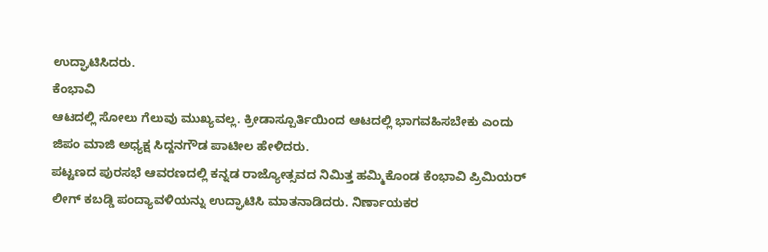ಉದ್ಘಾಟಿಸಿದರು.
ಕೆಂಭಾವಿ
ಆಟದಲ್ಲಿ ಸೋಲು ಗೆಲುವು ಮುಖ್ಯವಲ್ಲ. ಕ್ರೀಡಾಸ್ಪೂರ್ತಿಯಿಂದ ಆಟದಲ್ಲಿ ಭಾಗವಹಿಸಬೇಕು ಎಂದು ಜಿಪಂ ಮಾಜಿ ಅಧ್ಯಕ್ಷ ಸಿದ್ದನಗೌಡ ಪಾಟೀಲ ಹೇಳಿದರು.
ಪಟ್ಟಣದ ಪುರಸಭೆ ಆವರಣದಲ್ಲಿ ಕನ್ನಡ ರಾಜ್ಯೋತ್ಸವದ ನಿಮಿತ್ತ ಹಮ್ಮಿಕೊಂಡ ಕೆಂಭಾವಿ ಪ್ರಿಮಿಯರ್ ಲೀಗ್ ಕಬಡ್ಡಿ ಪಂದ್ಯಾವಳಿಯನ್ನು ಉದ್ಘಾಟಿಸಿ ಮಾತನಾಡಿದರು. ನಿರ್ಣಾಯಕರ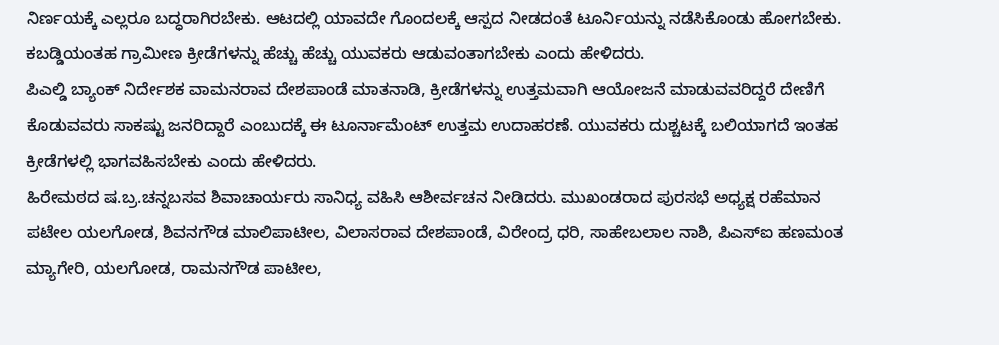ನಿರ್ಣಯಕ್ಕೆ ಎಲ್ಲರೂ ಬದ್ಧರಾಗಿರಬೇಕು. ಆಟದಲ್ಲಿ ಯಾವದೇ ಗೊಂದಲಕ್ಕೆ ಆಸ್ಪದ ನೀಡದಂತೆ ಟೂರ್ನಿಯನ್ನು ನಡೆಸಿಕೊಂಡು ಹೋಗಬೇಕು. ಕಬಡ್ಡಿಯಂತಹ ಗ್ರಾಮೀಣ ಕ್ರೀಡೆಗಳನ್ನು ಹೆಚ್ಚು ಹೆಚ್ಚು ಯುವಕರು ಆಡುವಂತಾಗಬೇಕು ಎಂದು ಹೇಳಿದರು.
ಪಿಎಲ್ಡಿ ಬ್ಯಾಂಕ್ ನಿರ್ದೇಶಕ ವಾಮನರಾವ ದೇಶಪಾಂಡೆ ಮಾತನಾಡಿ, ಕ್ರೀಡೆಗಳನ್ನು ಉತ್ತಮವಾಗಿ ಆಯೋಜನೆ ಮಾಡುವವರಿದ್ದರೆ ದೇಣಿಗೆ ಕೊಡುವವರು ಸಾಕಷ್ಟು ಜನರಿದ್ದಾರೆ ಎಂಬುದಕ್ಕೆ ಈ ಟೂರ್ನಾಮೆಂಟ್ ಉತ್ತಮ ಉದಾಹರಣೆ. ಯುವಕರು ದುಶ್ಚಟಕ್ಕೆ ಬಲಿಯಾಗದೆ ಇಂತಹ ಕ್ರೀಡೆಗಳಲ್ಲಿ ಭಾಗವಹಿಸಬೇಕು ಎಂದು ಹೇಳಿದರು.
ಹಿರೇಮಠದ ಷ.ಬ್ರ.ಚನ್ನಬಸವ ಶಿವಾಚಾರ್ಯರು ಸಾನಿಧ್ಯ ವಹಿಸಿ ಆಶೀರ್ವಚನ ನೀಡಿದರು. ಮುಖಂಡರಾದ ಪುರಸಭೆ ಅಧ್ಯಕ್ಷ ರಹೆಮಾನ ಪಟೇಲ ಯಲಗೋಡ, ಶಿವನಗೌಡ ಮಾಲಿಪಾಟೀಲ, ವಿಲಾಸರಾವ ದೇಶಪಾಂಡೆ, ವಿರೇಂದ್ರ ಧರಿ, ಸಾಹೇಬಲಾಲ ನಾಶಿ, ಪಿಎಸ್ಐ ಹಣಮಂತ ಮ್ಯಾಗೇರಿ, ಯಲಗೋಡ, ರಾಮನಗೌಡ ಪಾಟೀಲ,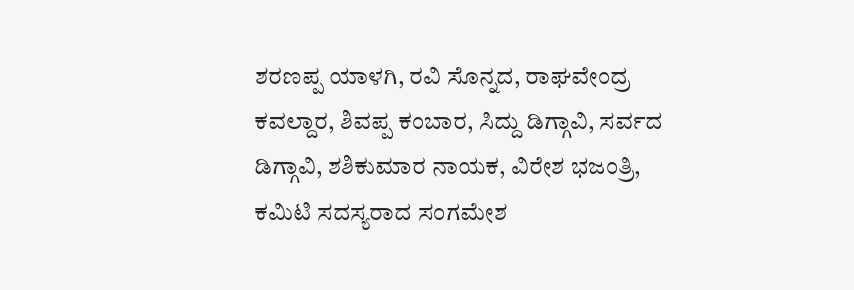ಶರಣಪ್ಪ ಯಾಳಗಿ, ರವಿ ಸೊನ್ನದ, ರಾಘವೇಂದ್ರ ಕವಲ್ದಾರ, ಶಿವಪ್ಪ ಕಂಬಾರ, ಸಿದ್ದು ಡಿಗ್ಗಾವಿ, ಸರ್ವದ ಡಿಗ್ಗಾವಿ, ಶಶಿಕುಮಾರ ನಾಯಕ, ವಿರೇಶ ಭಜಂತ್ರಿ, ಕಮಿಟಿ ಸದಸ್ಯರಾದ ಸಂಗಮೇಶ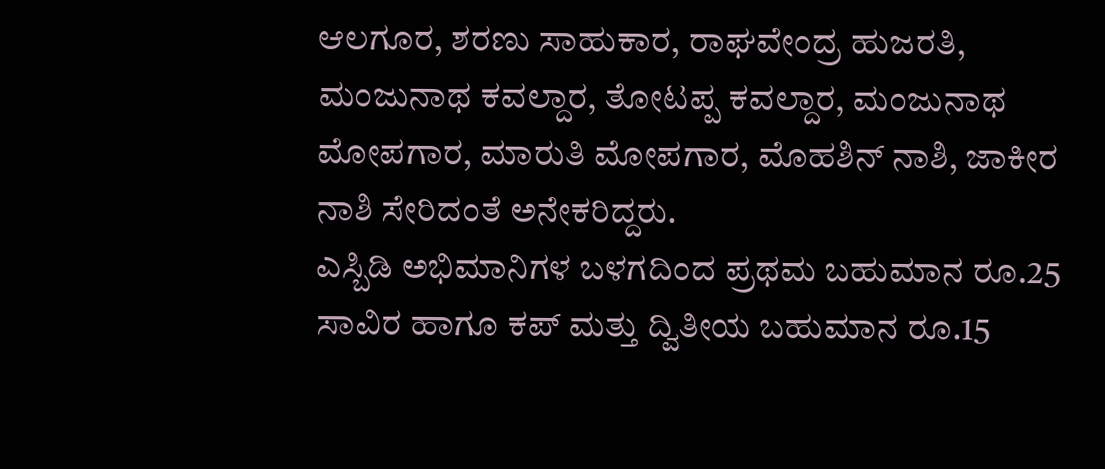ಆಲಗೂರ, ಶರಣು ಸಾಹುಕಾರ, ರಾಘವೇಂದ್ರ ಹುಜರತಿ, ಮಂಜುನಾಥ ಕವಲ್ದಾರ, ತೋಟಪ್ಪ ಕವಲ್ದಾರ, ಮಂಜುನಾಥ ಮೋಪಗಾರ, ಮಾರುತಿ ಮೋಪಗಾರ, ಮೊಹಶಿನ್ ನಾಶಿ, ಜಾಕೀರ ನಾಶಿ ಸೇರಿದಂತೆ ಅನೇಕರಿದ್ದರು.
ಎಸ್ಬಿಡಿ ಅಭಿಮಾನಿಗಳ ಬಳಗದಿಂದ ಪ್ರಥಮ ಬಹುಮಾನ ರೂ.25 ಸಾವಿರ ಹಾಗೂ ಕಪ್ ಮತ್ತು ದ್ವಿತೀಯ ಬಹುಮಾನ ರೂ.15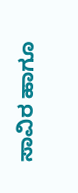ಸಾವಿರ ಹಾಗೂ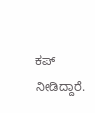ಕಪ್ ನೀಡಿದ್ದಾರೆ.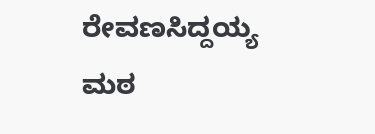ರೇವಣಸಿದ್ದಯ್ಯ ಮಠ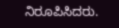ನಿರೂಪಿಸಿದರು.